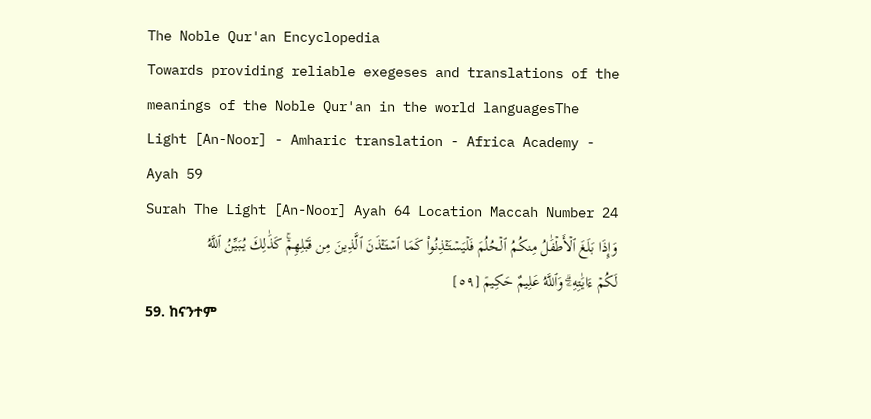The Noble Qur'an Encyclopedia
Towards providing reliable exegeses and translations of the meanings of the Noble Qur'an in the world languagesThe Light [An-Noor] - Amharic translation - Africa Academy - Ayah 59
Surah The Light [An-Noor] Ayah 64 Location Maccah Number 24
وَإِذَا بَلَغَ ٱلۡأَطۡفَٰلُ مِنكُمُ ٱلۡحُلُمَ فَلۡيَسۡتَـٔۡذِنُواْ كَمَا ٱسۡتَـٔۡذَنَ ٱلَّذِينَ مِن قَبۡلِهِمۡۚ كَذَٰلِكَ يُبَيِّنُ ٱللَّهُ لَكُمۡ ءَايَٰتِهِۦۗ وَٱللَّهُ عَلِيمٌ حَكِيمٞ [٥٩]
59. ከናንተም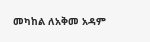መካከል ለአቅመ አዳም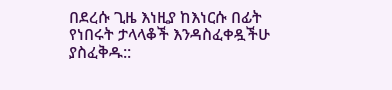በደረሱ ጊዜ እነዚያ ከእነርሱ በፊት የነበሩት ታላላቆች እንዳስፈቀዷችሁ ያስፈቅዱ::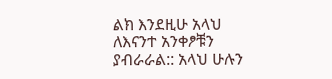ልክ እንደዚሁ አላህ ለእናንተ አንቀፆቹን ያብራራል:: አላህ ሁሉን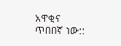አዋቂና ጥበበኛ ነው::